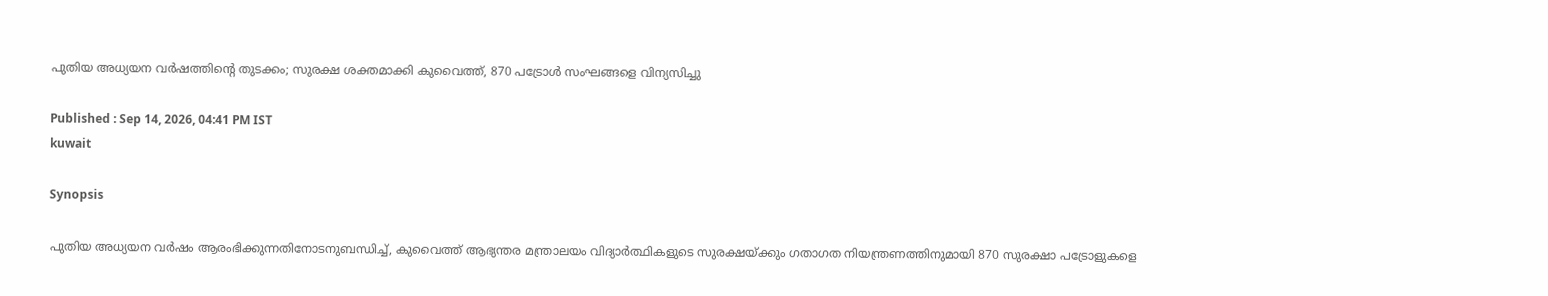പുതിയ അധ്യയന വർഷത്തിന്‍റെ തുടക്കം; സുരക്ഷ ശക്തമാക്കി കുവൈത്ത്, 870 പട്രോൾ സംഘങ്ങളെ വിന്യസിച്ചു

Published : Sep 14, 2026, 04:41 PM IST
kuwait

Synopsis

പുതിയ അധ്യയന വർഷം ആരംഭിക്കുന്നതിനോടനുബന്ധിച്ച്, കുവൈത്ത് ആഭ്യന്തര മന്ത്രാലയം വിദ്യാർത്ഥികളുടെ സുരക്ഷയ്ക്കും ഗതാഗത നിയന്ത്രണത്തിനുമായി 870 സുരക്ഷാ പട്രോളുകളെ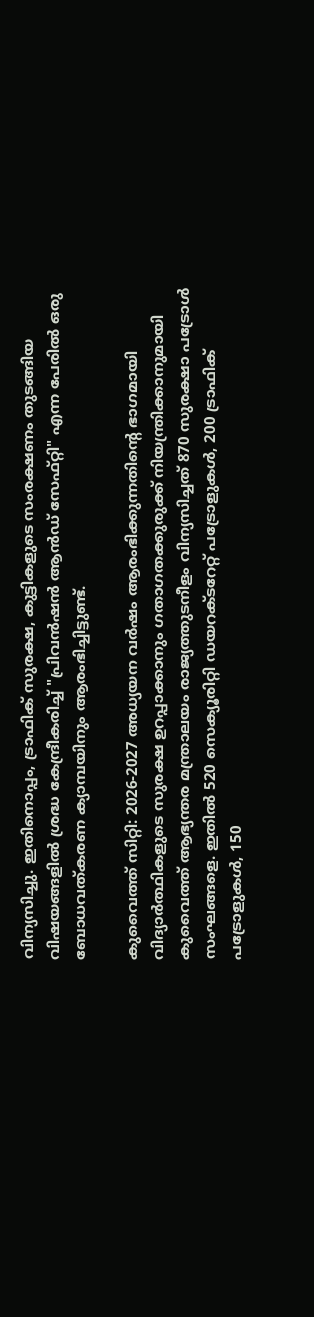വിന്യസിച്ചു. ഇതിനൊപ്പം, ട്രാഫിക് സുരക്ഷ, കുട്ടികളുടെ സംരക്ഷണം തുടങ്ങിയ വിഷയങ്ങളിൽ ശ്രദ്ധ കേന്ദ്രീകരിച്ച് "പ്രിവൻഷൻ ആൻഡ് സേഫ്റ്റി" എന്ന പേരിൽ ഒരു ബോധവത്കരണ ക്യാമ്പയിനും ആരംഭിച്ചിട്ടുണ്ട്.

കുവൈത്ത് സിറ്റി: 2026-2027 അധ്യയന വർഷം ആരംഭിക്കുന്നതിന്‍റെ ഭാഗമായി വിദ്യാർത്ഥികളുടെ സുരക്ഷ ഉറപ്പാക്കാനും ഗതാഗതക്കുരുക്ക് നിയന്ത്രിക്കാനുമായി കുവൈത്ത് ആഭ്യന്തര മന്ത്രാലയം രാജ്യത്തുടനീളം വിന്യസിച്ചത് 870 സുരക്ഷാ പട്രോൾ സംഘങ്ങളെ. ഇതിൽ 520 സെക്യൂരിറ്റി ഡയറക്ടറേറ്റ് പട്രോളുകൾ, 200 ട്രാഫിക് പട്രോളുകൾ, 150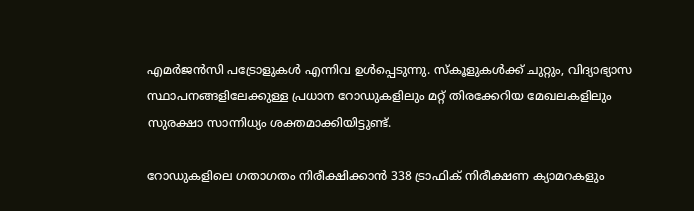എമർജൻസി പട്രോളുകൾ എന്നിവ ഉൾപ്പെടുന്നു. സ്കൂളുകൾക്ക് ചുറ്റും, വിദ്യാഭ്യാസ സ്ഥാപനങ്ങളിലേക്കുള്ള പ്രധാന റോഡുകളിലും മറ്റ് തിരക്കേറിയ മേഖലകളിലും സുരക്ഷാ സാന്നിധ്യം ശക്തമാക്കിയിട്ടുണ്ട്.

റോഡുകളിലെ ഗതാഗതം നിരീക്ഷിക്കാൻ 338 ട്രാഫിക് നിരീക്ഷണ ക്യാമറകളും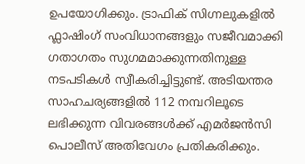ഉപയോഗിക്കും. ട്രാഫിക് സിഗ്നലുകളിൽ ഫ്ലാഷിംഗ് സംവിധാനങ്ങളും സജീവമാക്കി ഗതാഗതം സുഗമമാക്കുന്നതിനുള്ള നടപടികൾ സ്വീകരിച്ചിട്ടുണ്ട്. അടിയന്തര സാഹചര്യങ്ങളിൽ 112 നമ്പറിലൂടെ ലഭിക്കുന്ന വിവരങ്ങൾക്ക് എമർജൻസി പൊലീസ് അതിവേഗം പ്രതികരിക്കും.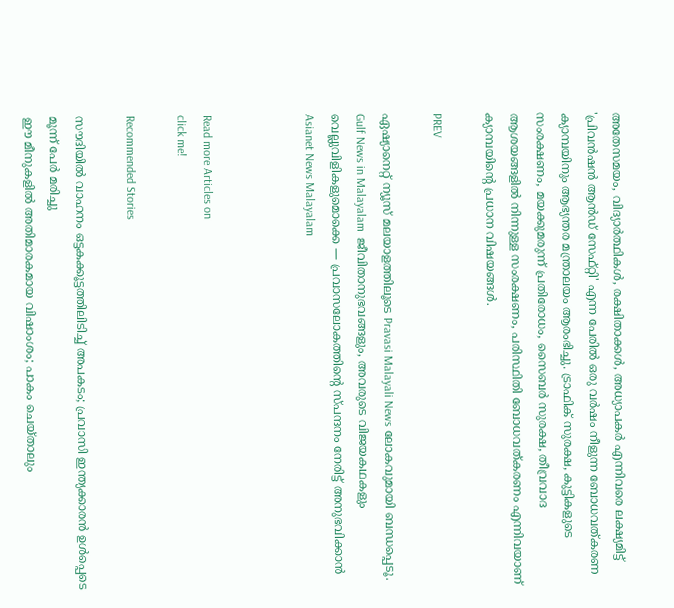അതേസമയം, വിദ്യാർത്ഥികൾ, രക്ഷിതാക്കൾ, അധ്യാപകർ എന്നിവരെ ലക്ഷ്യമിട്ട് 'പ്രിവൻഷൻ ആൻഡ് സേഫ്റ്റി' എന്ന പേരിൽ ഒരു വർഷം നീളുന്ന ബോധവത്കരണ ക്യാമ്പയിനും ആഭ്യന്തര മന്ത്രാലയം ആരംഭിച്ചു. ട്രാഫിക് സുരക്ഷ, കുട്ടികളുടെ സംരക്ഷണം, മയക്കുമരുന്ന് പ്രതിരോധം, സൈബർ സുരക്ഷ, തീവ്രവാദ ആശയങ്ങളിൽ നിന്നുള്ള സംരക്ഷണം, പരിസ്ഥിതി ബോധവത്കരണം എന്നിവയാണ് ക്യാമ്പയിന്റെ പ്രധാന വിഷയങ്ങൾ.

PREV

ഏഷ്യാനെറ്റ് ന്യൂസ് മലയാളത്തിലൂടെ Pravasi Malayali News ലോകവുമായി ബന്ധപ്പെടൂ. Gulf News in Malayalam  ജീവിതാനുഭവങ്ങളും, അവരുടെ വിജയകഥകളും വെല്ലുവിളികളുമൊക്കെ — പ്രവാസലോകത്തിന്റെ സ്പന്ദനം നേരിട്ട് അനുഭവിക്കാൻ Asianet News Malayalam



Read more Articles on
click me!

Recommended Stories

സൗദിയിൽ വാഹനം ഒട്ടകക്കൂട്ടത്തിലിടിച്ച് അപകടം; പ്രവാസി ഇന്ത്യക്കാരൻ ഉൾപ്പെടെ മൂന്ന് പേർ മരിച്ചു
ഈ മീനുകളിൽ അതിമാരകമായ വിഷാംശം; പാകം ചെയ്താലും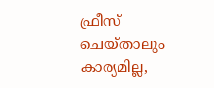ഫ്രീസ് ചെയ്താലും കാര്യമില്ല,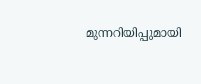മുന്നറിയിപ്പുമായി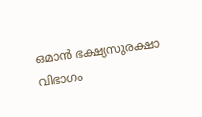ഒമാൻ ഭക്ഷ്യസുരക്ഷാ വിഭാഗം